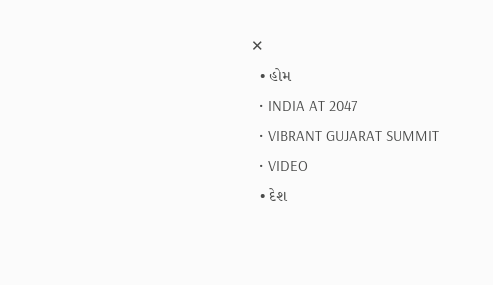✕
  • હોમ
  • INDIA AT 2047
  • VIBRANT GUJARAT SUMMIT
  • VIDEO
  • દેશ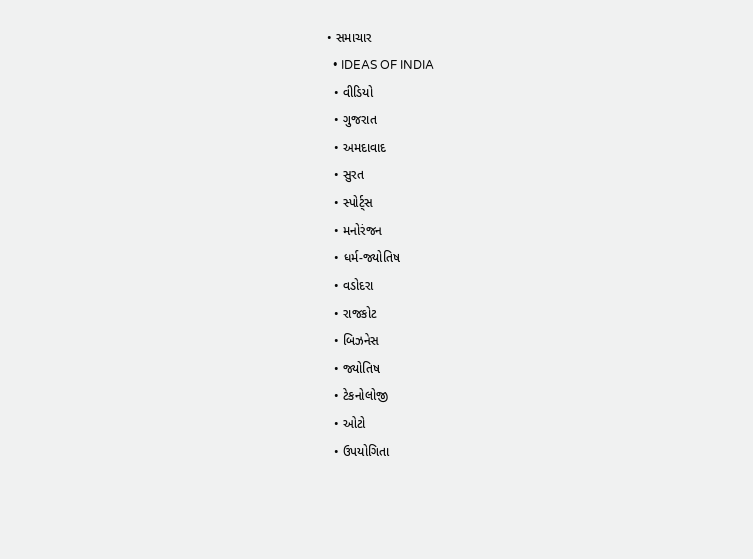• સમાચાર
  • IDEAS OF INDIA
  • વીડિયો
  • ગુજરાત
  • અમદાવાદ
  • સુરત
  • સ્પોર્ટ્સ
  • મનોરંજન
  • ધર્મ-જ્યોતિષ
  • વડોદરા
  • રાજકોટ
  • બિઝનેસ
  • જ્યોતિષ
  • ટેકનોલોજી
  • ઓટો
  • ઉપયોગિતા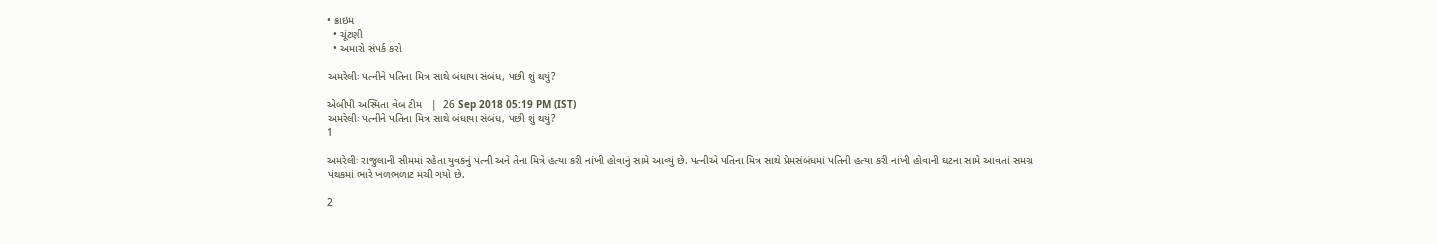• ક્રાઇમ
  • ચૂંટણી
  • અમારો સંપર્ક કરો

અમરેલીઃ પત્નીને પતિના મિત્ર સાથે બંધાયા સંબંધ, પછી શું થયું?

એબીપી અસ્મિતા વેબ ટીમ   |  26 Sep 2018 05:19 PM (IST)
અમરેલીઃ પત્નીને પતિના મિત્ર સાથે બંધાયા સંબંધ, પછી શું થયું?
1

અમરેલીઃ રાજુલાની સીમમાં રહેતા યુવકનું પત્ની અને તેના મિત્રે હત્યા કરી નાંખી હોવાનું સામે આવ્યું છે. પત્નીએ પતિના મિત્ર સાથે પ્રેમસંબંધમાં પતિની હત્યા કરી નાંખી હોવાની ઘટના સામે આવતાં સમગ્ર પંથકમાં ભારે ખળભળાટ મચી ગયો છે.

2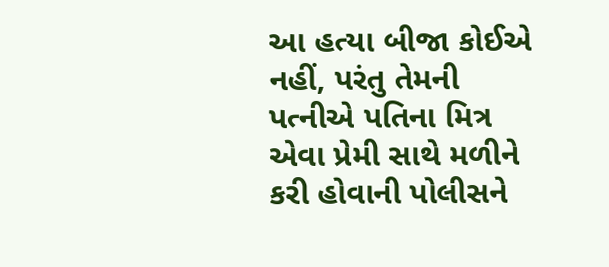આ હત્યા બીજા કોઈએ નહીં, પરંતુ તેમની પત્નીએ પતિના મિત્ર એવા પ્રેમી સાથે મળીને કરી હોવાની પોલીસને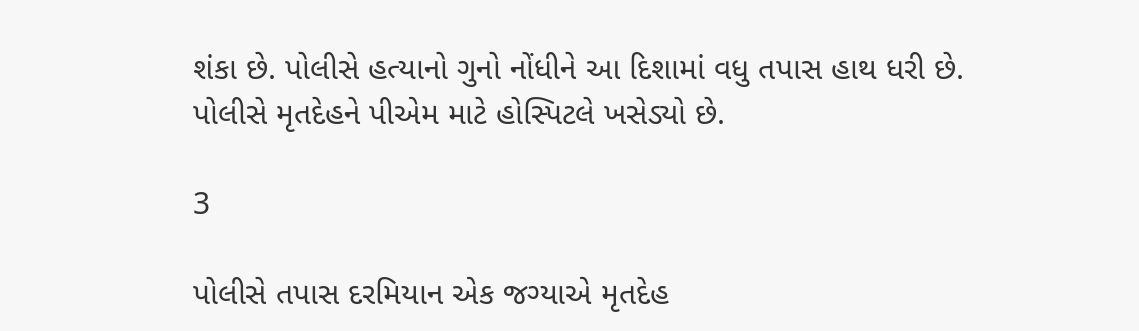શંકા છે. પોલીસે હત્યાનો ગુનો નોંધીને આ દિશામાં વધુ તપાસ હાથ ધરી છે. પોલીસે મૃતદેહને પીએમ માટે હોસ્પિટલે ખસેડ્યો છે.

3

પોલીસે તપાસ દરમિયાન એક જગ્યાએ મૃતદેહ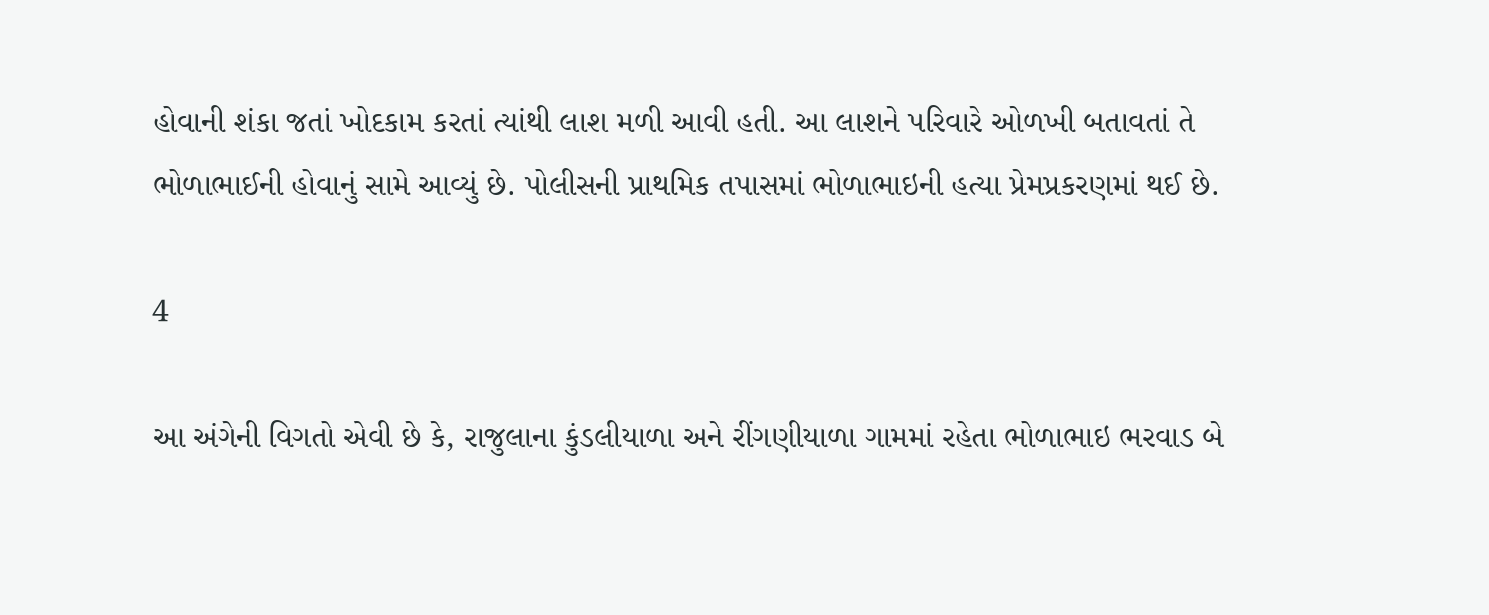હોવાની શંકા જતાં ખોદકામ કરતાં ત્યાંથી લાશ મળી આવી હતી. આ લાશને પરિવારે ઓળખી બતાવતાં તે ભોળાભાઈની હોવાનું સામે આવ્યું છે. પોલીસની પ્રાથમિક તપાસમાં ભોળાભાઇની હત્યા પ્રેમપ્રકરણમાં થઈ છે.

4

આ અંગેની વિગતો એવી છે કે, રાજુલાના કુંડલીયાળા અને રીંગણીયાળા ગામમાં રહેતા ભોળાભાઇ ભરવાડ બે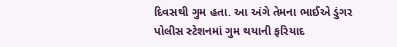દિવસથી ગુમ હતા. આ અંગે તેમના ભાઈએ ડુંગર પોલીસ સ્ટેશનમાં ગુમ થયાની ફરિયાદ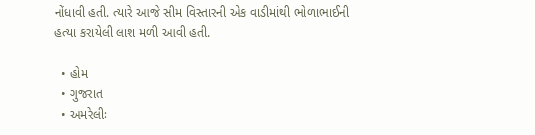નોંધાવી હતી. ત્યારે આજે સીમ વિસ્તારની એક વાડીમાંથી ભોળાભાઈની હત્યા કરાયેલી લાશ મળી આવી હતી.

  • હોમ
  • ગુજરાત
  • અમરેલીઃ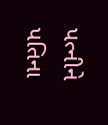પત્નીને પતિના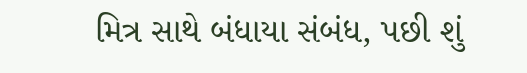મિત્ર સાથે બંધાયા સંબંધ, પછી શું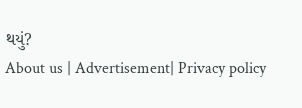થયું?
About us | Advertisement| Privacy policy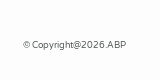© Copyright@2026.ABP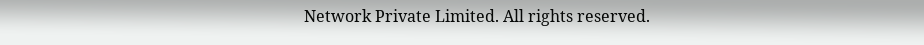Network Private Limited. All rights reserved.